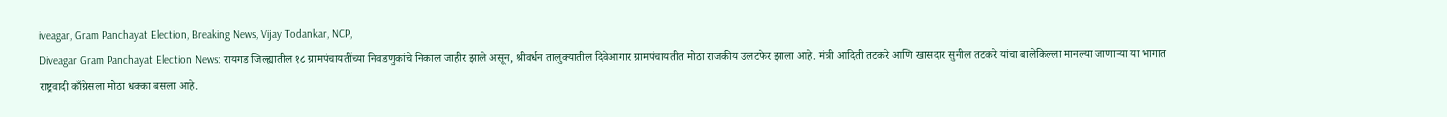iveagar, Gram Panchayat Election, Breaking News, Vijay Todankar, NCP,
Diveagar Gram Panchayat Election News: रायगड जिल्ह्यातील १८ ग्रामपंचायतींच्या निवडणुकांचे निकाल जाहीर झाले असून, श्रीवर्धन तालुक्यातील दिवेआगार ग्रामपंचायतीत मोठा राजकीय उलटफेर झाला आहे. मंत्री आदिती तटकरे आणि खासदार सुनील तटकरे यांचा बालेकिल्ला मानल्या जाणाऱ्या या भागात राष्ट्रवादी काँग्रेसला मोठा धक्का बसला आहे.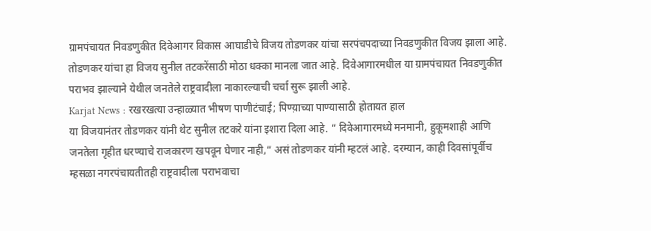ग्रामपंचायत निवडणुकीत दिवेआगर विकास आघाडीचे विजय तोडणकर यांचा सरपंचपदाच्या निवडणुकीत विजय झाला आहे. तोडणकर यांचा हा विजय सुनील तटकरेंसाठी मोठा धक्का मानला जात आहे. दिवेआगारमधील या ग्रामपंचायत निवडणुकीत पराभव झाल्याने येथील जनतेले राष्ट्रवादीला नाकारल्याची चर्चा सुरू झाली आहे.
Karjat News : रखरखत्या उन्हाळ्यात भीषण पाणीटंचाई; पिण्य़ाच्या पाण्यासाठी होतायत हाल
या विजयानंतर तोडणकर यांनी थेट सुनील तटकरे यांना इशारा दिला आहे. ” दिवेआगारमध्ये मनमानी, हुकूमशाही आणि जनतेला गृहीत धरण्याचे राजकारण खपवून घेणार नाही,” असं तोडणकर यांनी म्हटलं आहे. दरम्यान, काही दिवसांपूर्वीच म्हसळा नगरपंचायतीतही राष्ट्रवादीला पराभवाचा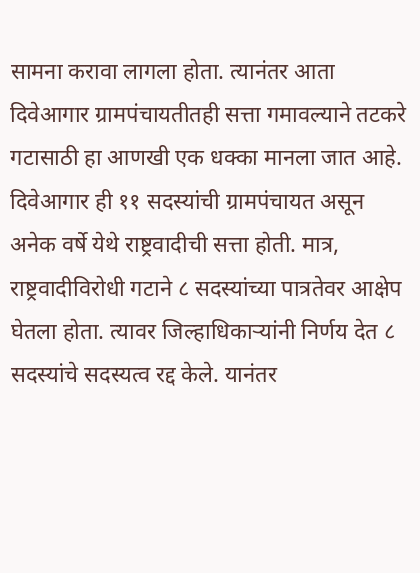सामना करावा लागला होता. त्यानंतर आता दिवेआगार ग्रामपंचायतीतही सत्ता गमावल्याने तटकरे गटासाठी हा आणखी एक धक्का मानला जात आहे.
दिवेआगार ही ११ सदस्यांची ग्रामपंचायत असून अनेक वर्षे येथे राष्ट्रवादीची सत्ता होती. मात्र, राष्ट्रवादीविरोधी गटाने ८ सदस्यांच्या पात्रतेवर आक्षेप घेतला होता. त्यावर जिल्हाधिकाऱ्यांनी निर्णय देत ८ सदस्यांचे सदस्यत्व रद्द केले. यानंतर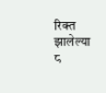रिक्त झालेल्या ८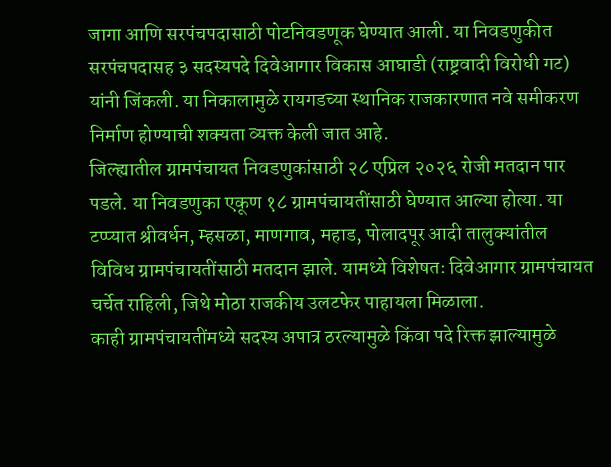जागा आणि सरपंचपदासाठी पोटनिवडणूक घेण्यात आली. या निवडणुकीत सरपंचपदासह ३ सदस्यपदे दिवेआगार विकास आघाडी (राष्ट्रवादी विरोधी गट) यांनी जिंकली. या निकालामुळे रायगडच्या स्थानिक राजकारणात नवे समीकरण निर्माण होण्याची शक्यता व्यक्त केली जात आहे.
जिल्ह्यातील ग्रामपंचायत निवडणुकांसाठी २८ एप्रिल २०२६ रोजी मतदान पार पडले. या निवडणुका एकूण १८ ग्रामपंचायतींसाठी घेण्यात आल्या होत्या. या टप्प्यात श्रीवर्धन, म्हसळा, माणगाव, महाड, पोलादपूर आदी तालुक्यांतील विविध ग्रामपंचायतींसाठी मतदान झाले. यामध्ये विशेषतः दिवेआगार ग्रामपंचायत चर्चेत राहिली, जिथे मोठा राजकीय उलटफेर पाहायला मिळाला.
काही ग्रामपंचायतींमध्ये सदस्य अपात्र ठरल्यामुळे किंवा पदे रिक्त झाल्यामुळे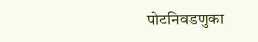पोटनिवडणुका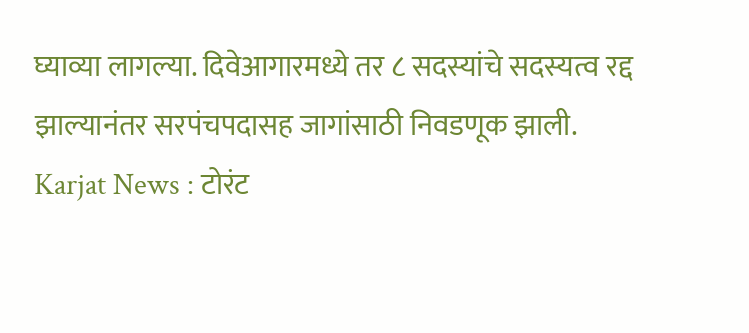घ्याव्या लागल्या. दिवेआगारमध्ये तर ८ सदस्यांचे सदस्यत्व रद्द झाल्यानंतर सरपंचपदासह जागांसाठी निवडणूक झाली.
Karjat News : टोरंट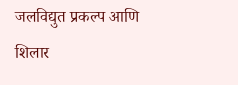जलविद्युत प्रकल्प आणि शिलार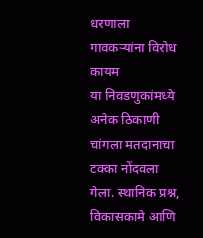धरणाला गावकऱ्यांना विरोध कायम
या निवडणुकांमध्ये अनेक ठिकाणी चांगला मतदानाचा टक्का नोंदवला गेला. स्थानिक प्रश्न, विकासकामे आणि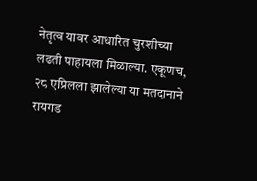नेतृत्व यावर आधारित चुरशीच्या लढती पाहायला मिळाल्या. एकूणच, २८ एप्रिलला झालेल्या या मतदानाने रायगड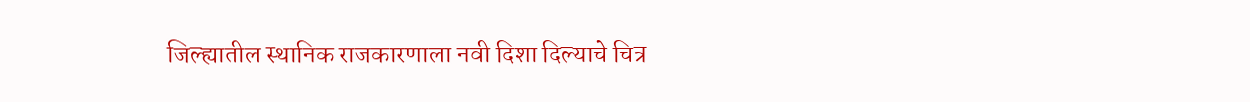जिल्ह्यातील स्थानिक राजकारणाला नवी दिशा दिल्याचे चित्र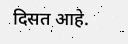दिसत आहे.